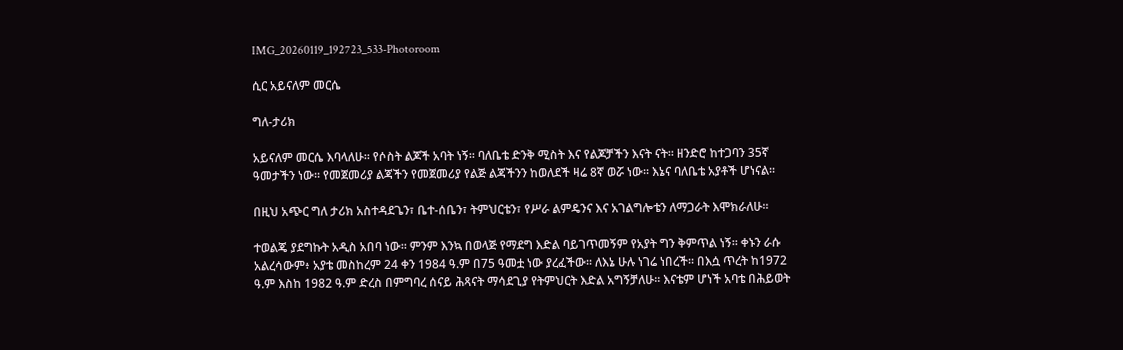IMG_20260119_192723_533-Photoroom

ሲር አይናለም መርሴ

ግለ-ታሪክ

አይናለም መርሴ እባላለሁ፡፡ የሶስት ልጆች አባት ነኝ፡፡ ባለቤቴ ድንቅ ሚስት እና የልጆቻችን እናት ናት፡፡ ዘንድሮ ከተጋባን 35ኛ ዓመታችን ነው፡፡ የመጀመሪያ ልጃችን የመጀመሪያ የልጅ ልጃችንን ከወለደች ዛሬ 8ኛ ወሯ ነው፡፡ እኔና ባለቤቴ አያቶች ሆነናል፡፡

በዚህ አጭር ግለ ታሪክ አስተዳደጌን፣ ቤተ-ሰቤን፣ ትምህርቴን፣ የሥራ ልምዴንና እና አገልግሎቴን ለማጋራት እሞክራለሁ፡፡

ተወልጄ ያደግኩት አዲስ አበባ ነው፡፡ ምንም እንኳ በወላጅ የማደግ እድል ባይገጥመኝም የአያት ግን ቅምጥል ነኝ፡፡ ቀኑን ራሱ አልረሳውም፥ አያቴ መስከረም 24 ቀን 1984 ዓ.ም በ75 ዓመቷ ነው ያረፈችው፡፡ ለእኔ ሁሉ ነገሬ ነበረች፡፡ በእሷ ጥረት ከ1972 ዓ.ም እስከ 1982 ዓ.ም ድረስ በምግባረ ሰናይ ሕጻናት ማሳደጊያ የትምህርት እድል አግኝቻለሁ፡፡ እናቴም ሆነች አባቴ በሕይወት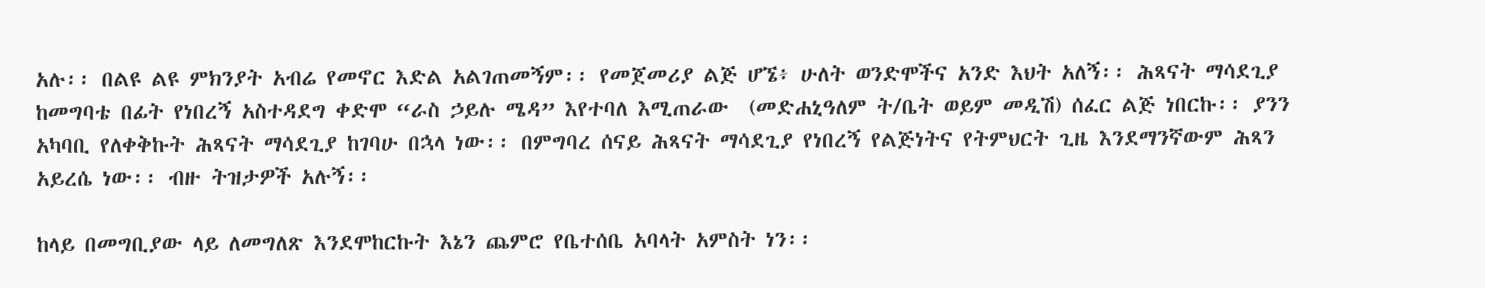አሉ፡፡ በልዩ ልዩ ምክንያት አብሬ የመኖር እድል አልገጠመኝም፡፡ የመጀመሪያ ልጅ ሆኜ፥ ሁለት ወንድሞችና አንድ እህት አለኝ፡፡ ሕጻናት ማሳደጊያ ከመግባቴ በፊት የነበረኝ አስተዳደግ ቀድሞ “ራስ ኃይሉ ሜዳ” እየተባለ እሚጠራው  (መድሐኒዓለም ት/ቤት ወይም መዲሽ) ሰፈር ልጅ ነበርኩ፡፡ ያንን አካባቢ የለቀቅኩት ሕጻናት ማሳደጊያ ከገባሁ በኋላ ነው፡፡ በምግባረ ሰናይ ሕጻናት ማሳደጊያ የነበረኝ የልጅነትና የትምህርት ጊዜ እንደማንኛውም ሕጻን አይረሴ ነው፡፡ ብዙ ትዝታዎች አሉኝ፡፡

ከላይ በመግቢያው ላይ ለመግለጽ እንደሞከርኩት እኔን ጨምሮ የቤተሰቤ አባላት አምስት ነን፡፡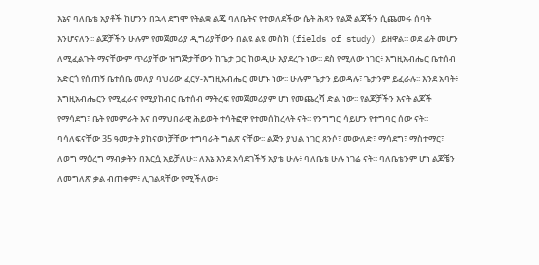እኔና ባለቤቴ አያቶች ከሆንን በኋላ ደግሞ የትልቋ ልጄ ባለቤትና የተወለደችው ሴት ሕጻን የልጅ ልጃችን ሲጨመሩ ሰባት እንሆናለን፡፡ ልጆቻችን ሁሉም የመጀመሪያ ዲግሪያቸውን በልዩ ልዩ መስክ (fields of study) ይዘዋል፡፡ ወደ ፊት መሆን ለሚፈልጉት ማናቸውም ጥሪያቸው ዝግጅታቸውን ከጌታ ጋር ከወዲሁ እያደረጉ ነው፡፡ ደስ የሚለው ነገር፥ እግዚአብሔር ቤተሰብ አድርጎ የሰጠኝ ቤተሰቤ መለያ ባህሪው ፈርሃ-እግዚአብሔር መሆኑ ነው፡፡ ሁሉም ጌታን ይወዳሉ፣ ጌታንም ይፈራሉ፡፡ እንደ አባት፥ እግዚአብሔርን የሚፈራና የሚያከብር ቤተሰብ ማትረፍ የመጀመሪያም ሆነ የመጨረሻ ድል ነው፡፡ የልጆቻችን እናት ልጆች የማሳደግ፣ ቤት የመምራት እና በማህበራዊ ሕይወት ተሳትፎዋ የተመሰከረላት ናት፡፡ የንግግር ሳይሆን የተግባር ሰው ናት፡፡ ባሳለፍናቸው 35 ዓመታት ያከናወነቻቸው ተግባራት ግልጽ ናቸው፡፡ ልጅን ያህል ነገር ጸንሶ፣ መውለድ፣ ማሳደግ፣ ማስተማር፣ ለወግ ማዕረግ ማብቃትን በእርሷ አይቻለሁ፡፡ ለእኔ እንደ አሳደገችኝ አያቴ ሁሉ፥ ባለቤቴ ሁሉ ነገሬ ናት፡፡ ባለቤቴንም ሆነ ልጆቼን ለመግለጽ ቃል ብጠቀም፥ ሊገልጻቸው የሚችለው፥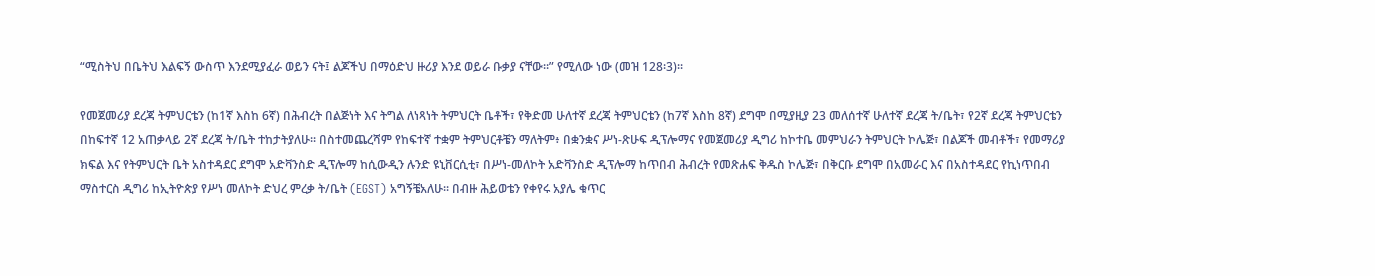“ሚስትህ በቤትህ እልፍኝ ውስጥ እንደሚያፈራ ወይን ናት፤ ልጆችህ በማዕድህ ዙሪያ እንደ ወይራ ቡቃያ ናቸው።” የሚለው ነው (መዝ 128፡3)፡፡

የመጀመሪያ ደረጃ ትምህርቴን (ከ1ኛ እስከ 6ኛ) በሕብረት በልጅነት እና ትግል ለነጻነት ትምህርት ቤቶች፣ የቅድመ ሁለተኛ ደረጃ ትምህርቴን (ከ7ኛ እስከ 8ኛ) ደግሞ በሚያዚያ 23 መለሰተኛ ሁለተኛ ደረጃ ት/ቤት፣ የ2ኛ ደረጃ ትምህርቴን በከፍተኛ 12 አጠቃላይ 2ኛ ደረጃ ት/ቤት ተከታትያለሁ፡፡ በስተመጨረሻም የከፍተኛ ተቋም ትምህርቶቼን ማለትም፥ በቋንቋና ሥነ-ጽሁፍ ዲፕሎማና የመጀመሪያ ዲግሪ ከኮተቤ መምህራን ትምህርት ኮሌጅ፣ በልጆች መብቶች፣ የመማሪያ ክፍል እና የትምህርት ቤት አስተዳደር ደግሞ አድቫንስድ ዲፕሎማ ከሲውዲን ሉንድ ዩኒቨርሲቲ፣ በሥነ-መለኮት አድቫንስድ ዲፕሎማ ከጥበብ ሕብረት የመጽሐፍ ቅዱስ ኮሌጅ፣ በቅርቡ ደግሞ በአመራር እና በአስተዳደር የኪነጥበብ ማስተርስ ዲግሪ ከኢትዮጵያ የሥነ መለኮት ድህረ ምረቃ ት/ቤት (EGST) አግኝቼአለሁ፡፡ በብዙ ሕይወቴን የቀየሩ አያሌ ቁጥር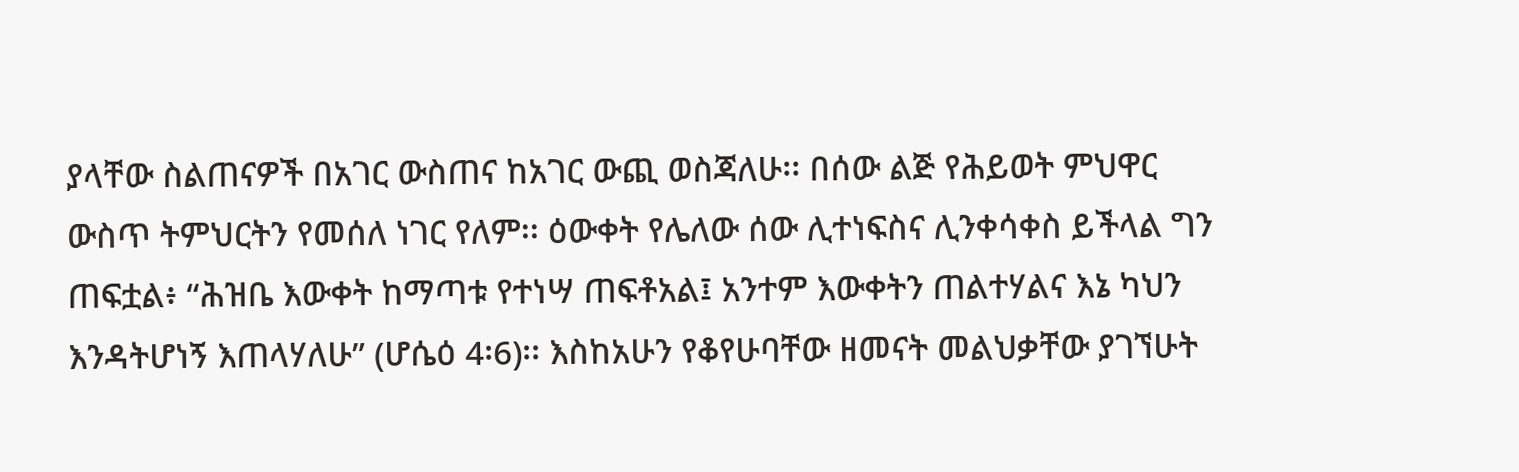ያላቸው ስልጠናዎች በአገር ውስጠና ከአገር ውጪ ወስጃለሁ፡፡ በሰው ልጅ የሕይወት ምህዋር ውስጥ ትምህርትን የመሰለ ነገር የለም፡፡ ዕውቀት የሌለው ሰው ሊተነፍስና ሊንቀሳቀስ ይችላል ግን ጠፍቷል፥ “ሕዝቤ እውቀት ከማጣቱ የተነሣ ጠፍቶአል፤ አንተም እውቀትን ጠልተሃልና እኔ ካህን እንዳትሆነኝ እጠላሃለሁ” (ሆሴዕ 4፡6)፡፡ እስከአሁን የቆየሁባቸው ዘመናት መልህቃቸው ያገኘሁት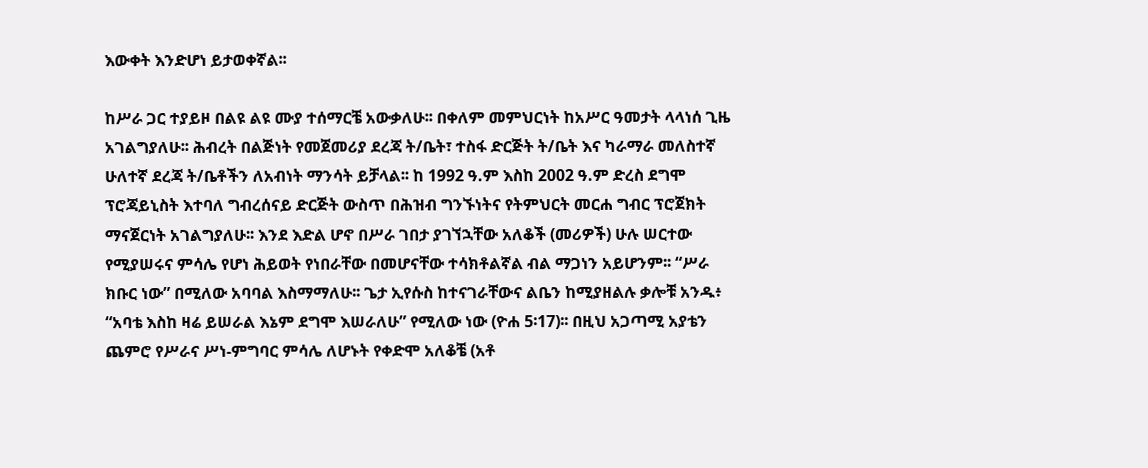እውቀት እንድሆነ ይታወቀኛል፡፡

ከሥራ ጋር ተያይዞ በልዩ ልዩ ሙያ ተሰማርቼ አውቃለሁ፡፡ በቀለም መምህርነት ከአሥር ዓመታት ላላነሰ ጊዜ አገልግያለሁ፡፡ ሕብረት በልጅነት የመጀመሪያ ደረጃ ት/ቤት፣ ተስፋ ድርጅት ት/ቤት እና ካራማራ መለስተኛ ሁለተኛ ደረጃ ት/ቤቶችን ለአብነት ማንሳት ይቻላል፡፡ ከ 1992 ዓ.ም እስከ 2002 ዓ.ም ድረስ ደግሞ ፕሮጃይኒስት እተባለ ግብረሰናይ ድርጅት ውስጥ በሕዝብ ግንኙነትና የትምህርት መርሐ ግብር ፕሮጀክት ማናጀርነት አገልግያለሁ፡፡ እንደ እድል ሆኖ በሥራ ገበታ ያገኘኋቸው አለቆች (መሪዎች) ሁሉ ሠርተው የሚያሠሩና ምሳሌ የሆነ ሕይወት የነበራቸው በመሆናቸው ተሳክቶልኛል ብል ማጋነን አይሆንም፡፡ “ሥራ ክቡር ነው” በሚለው አባባል እስማማለሁ፡፡ ጌታ ኢየሱስ ከተናገራቸውና ልቤን ከሚያዘልሉ ቃሎቹ አንዱ፥ “አባቴ እስከ ዛሬ ይሠራል እኔም ደግሞ እሠራለሁ” የሚለው ነው (ዮሐ 5፡17)፡፡ በዚህ አጋጣሚ አያቴን ጨምሮ የሥራና ሥነ-ምግባር ምሳሌ ለሆኑት የቀድሞ አለቆቼ (አቶ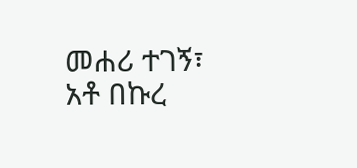መሐሪ ተገኝ፣ አቶ በኩረ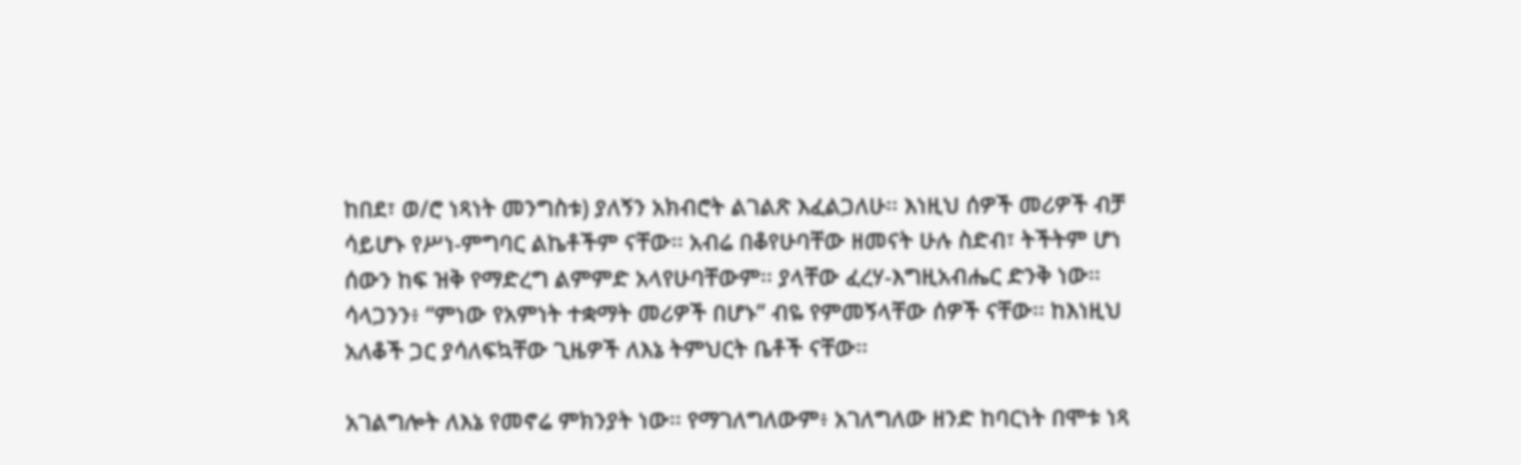ከበደ፣ ወ/ሮ ነጻነት መንግስቱ) ያለኝን አክብሮት ልገልጽ እፈልጋለሁ፡፡ እነዚህ ሰዎች መሪዎች ብቻ ሳይሆኑ የሥነ-ምግባር ልኬቶችም ናቸው፡፡ አብሬ በቆየሁባቸው ዘመናት ሁሉ ስድብ፣ ትችትም ሆነ ሰውን ከፍ ዝቅ የማድረግ ልምምድ አላየሁባቸውም፡፡ ያላቸው ፈረሃ-እግዚአብሔር ድንቅ ነው፡፡ ሳላጋንን፥ “ምነው የአምነት ተቋማት መሪዎች በሆኑ” ብዬ የምመኝላቸው ሰዎች ናቸው፡፡ ከእነዚህ አለቆች ጋር ያሳለፍኳቸው ጊዜዎች ለእኔ ትምህርት ቤቶች ናቸው፡፡

አገልግሎት ለእኔ የመኖሬ ምክንያት ነው፡፡ የማገለግለውም፥ አገለግለው ዘንድ ከባርነት በሞቱ ነጻ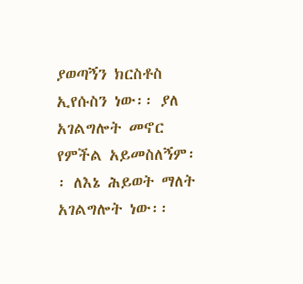ያወጣኝን ክርስቶስ ኢየሱስን ነው፡፡ ያለ አገልግሎት መኖር የምችል አይመስለኝም፡፡ ለእኔ ሕይወት ማለት አገልግሎት ነው፡፡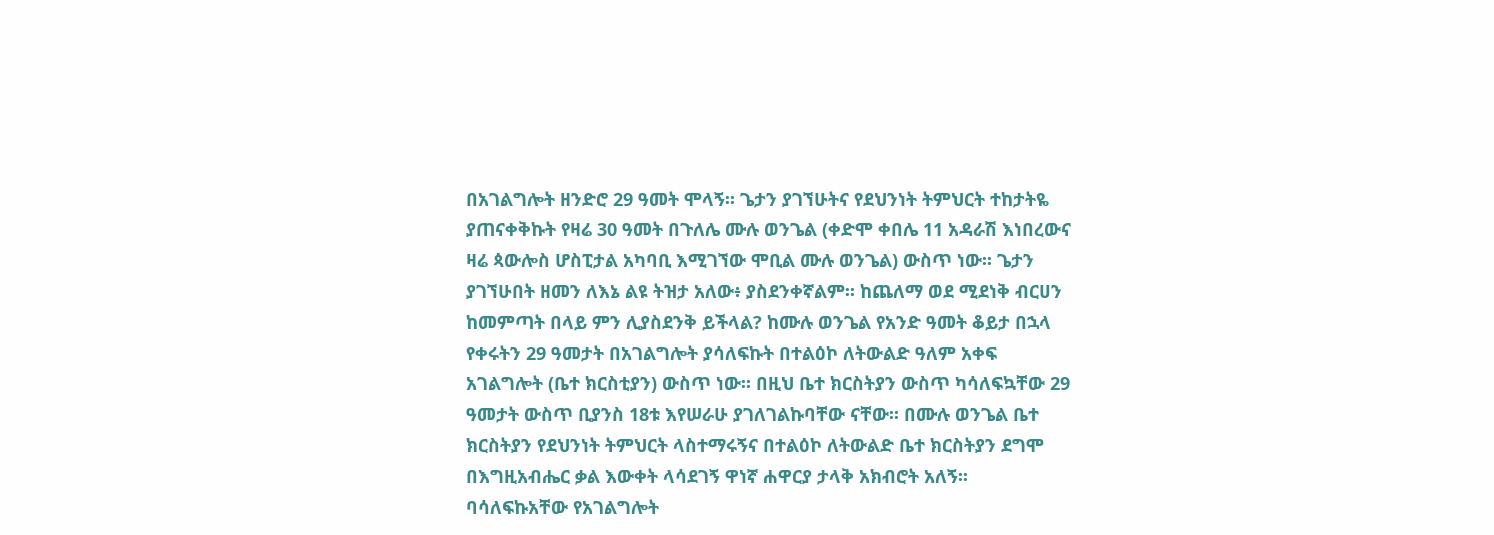በአገልግሎት ዘንድሮ 29 ዓመት ሞላኝ፡፡ ጌታን ያገኘሁትና የደህንነት ትምህርት ተከታትዬ ያጠናቀቅኩት የዛሬ 30 ዓመት በጉለሌ ሙሉ ወንጌል (ቀድሞ ቀበሌ 11 አዳራሽ እነበረውና ዛሬ ጳውሎስ ሆስፒታል አካባቢ እሚገኘው ሞቢል ሙሉ ወንጌል) ውስጥ ነው፡፡ ጌታን ያገኘሁበት ዘመን ለእኔ ልዩ ትዝታ አለው፥ ያስደንቀኛልም፡፡ ከጨለማ ወደ ሚደነቅ ብርሀን ከመምጣት በላይ ምን ሊያስደንቅ ይችላል? ከሙሉ ወንጌል የአንድ ዓመት ቆይታ በኋላ የቀሩትን 29 ዓመታት በአገልግሎት ያሳለፍኩት በተልዕኮ ለትውልድ ዓለም አቀፍ አገልግሎት (ቤተ ክርስቲያን) ውስጥ ነው፡፡ በዚህ ቤተ ክርስትያን ውስጥ ካሳለፍኳቸው 29 ዓመታት ውስጥ ቢያንስ 18ቱ እየሠራሁ ያገለገልኩባቸው ናቸው፡፡ በሙሉ ወንጌል ቤተ ክርስትያን የደህንነት ትምህርት ላስተማሩኝና በተልዕኮ ለትውልድ ቤተ ክርስትያን ደግሞ በእግዚአብሔር ቃል እውቀት ላሳደገኝ ዋነኛ ሐዋርያ ታላቅ አክብሮት አለኝ፡፡ ባሳለፍኩአቸው የአገልግሎት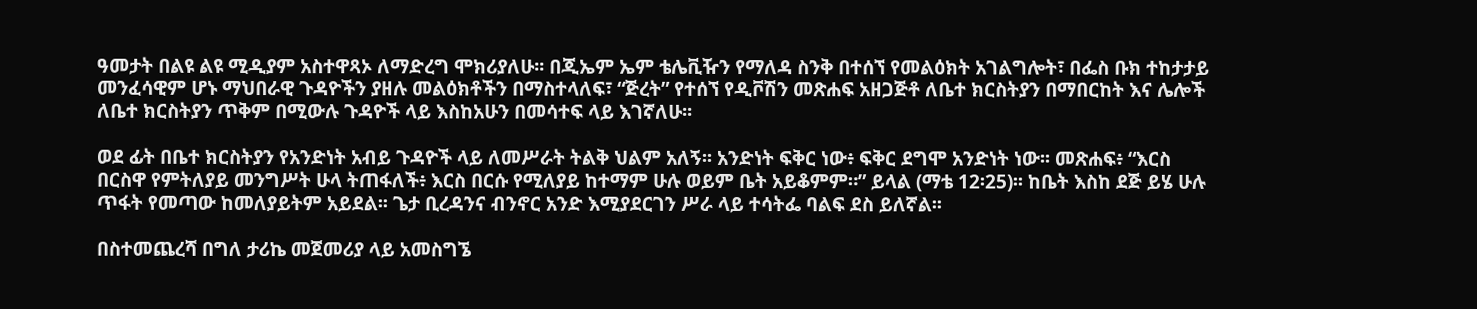ዓመታት በልዩ ልዩ ሚዲያም አስተዋጻኦ ለማድረግ ሞክሪያለሁ፡፡ በጂኤም ኤም ቴሌቪዥን የማለዳ ስንቅ በተሰኘ የመልዕክት አገልግሎት፣ በፌስ ቡክ ተከታታይ መንፈሳዊም ሆኑ ማህበራዊ ጉዳዮችን ያዘሉ መልዕክቶችን በማስተላለፍ፣ “ጅረት” የተሰኘ የዲቮሽን መጽሐፍ አዘጋጅቶ ለቤተ ክርስትያን በማበርከት እና ሌሎች ለቤተ ክርስትያን ጥቅም በሚውሉ ጉዳዮች ላይ እስከአሁን በመሳተፍ ላይ እገኛለሁ፡፡

ወደ ፊት በቤተ ክርስትያን የአንድነት አብይ ጉዳዮች ላይ ለመሥራት ትልቅ ህልም አለኝ፡፡ አንድነት ፍቅር ነው፥ ፍቅር ደግሞ አንድነት ነው፡፡ መጽሐፍ፥ “እርስ በርስዋ የምትለያይ መንግሥት ሁላ ትጠፋለች፥ እርስ በርሱ የሚለያይ ከተማም ሁሉ ወይም ቤት አይቆምም።” ይላል (ማቴ 12፡25)፡፡ ከቤት እስከ ደጅ ይሄ ሁሉ ጥፋት የመጣው ከመለያይትም አይደል፡፡ ጌታ ቢረዳንና ብንኖር አንድ እሚያደርገን ሥራ ላይ ተሳትፌ ባልፍ ደስ ይለኛል፡፡

በስተመጨረሻ በግለ ታሪኬ መጀመሪያ ላይ አመስግኜ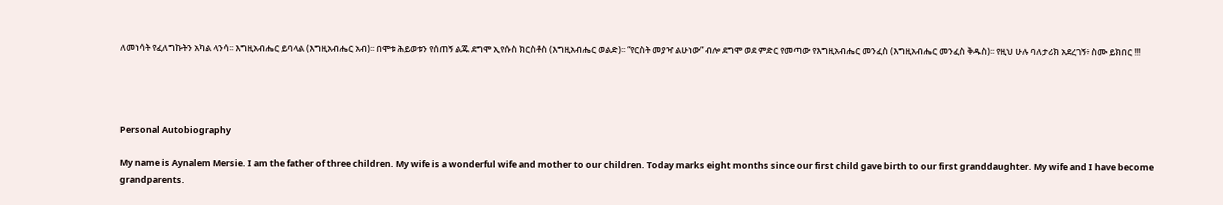ለመነሳት የፈለግኩትን አካል ላንሳ፡፡ እግዚአብሔር ይባላል (እግዚአብሔር አብ)፡፡ በሞቱ ሕይወቱን የሰጠኝ ልጁ ደግሞ ኢየሱስ ክርስቶስ (እግዚአብሔር ወልድ)፡፡ “የርስት መያዣ ልሁነው” ብሎ ደግሞ ወደ ምድር የመጣው የእግዚአብሔር መንፈስ (እግዚአብሔር መንፈስ ቅዱስ)፡፡ የዚህ ሁሉ ባለታሪክ አደረገኝ፥ ስሙ ይክበር !!!




Personal Autobiography

My name is Aynalem Mersie. I am the father of three children. My wife is a wonderful wife and mother to our children. Today marks eight months since our first child gave birth to our first granddaughter. My wife and I have become grandparents.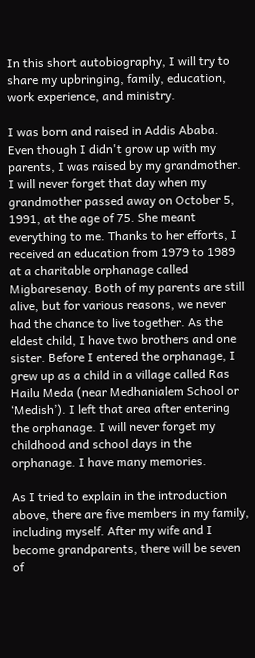In this short autobiography, I will try to share my upbringing, family, education, work experience, and ministry.

I was born and raised in Addis Ababa. Even though I didn't grow up with my parents, I was raised by my grandmother. I will never forget that day when my grandmother passed away on October 5, 1991, at the age of 75. She meant everything to me. Thanks to her efforts, I received an education from 1979 to 1989 at a charitable orphanage called Migbaresenay. Both of my parents are still alive, but for various reasons, we never had the chance to live together. As the eldest child, I have two brothers and one sister. Before I entered the orphanage, I grew up as a child in a village called Ras Hailu Meda (near Medhanialem School or ‘Medish’). I left that area after entering the orphanage. I will never forget my childhood and school days in the orphanage. I have many memories.

As I tried to explain in the introduction above, there are five members in my family, including myself. After my wife and I become grandparents, there will be seven of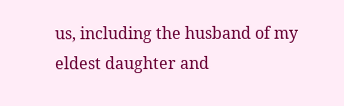us, including the husband of my eldest daughter and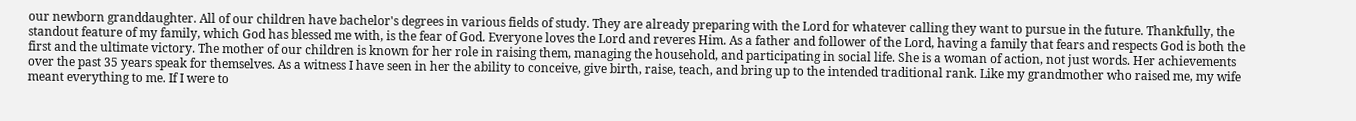our newborn granddaughter. All of our children have bachelor's degrees in various fields of study. They are already preparing with the Lord for whatever calling they want to pursue in the future. Thankfully, the standout feature of my family, which God has blessed me with, is the fear of God. Everyone loves the Lord and reveres Him. As a father and follower of the Lord, having a family that fears and respects God is both the first and the ultimate victory. The mother of our children is known for her role in raising them, managing the household, and participating in social life. She is a woman of action, not just words. Her achievements over the past 35 years speak for themselves. As a witness I have seen in her the ability to conceive, give birth, raise, teach, and bring up to the intended traditional rank. Like my grandmother who raised me, my wife meant everything to me. If I were to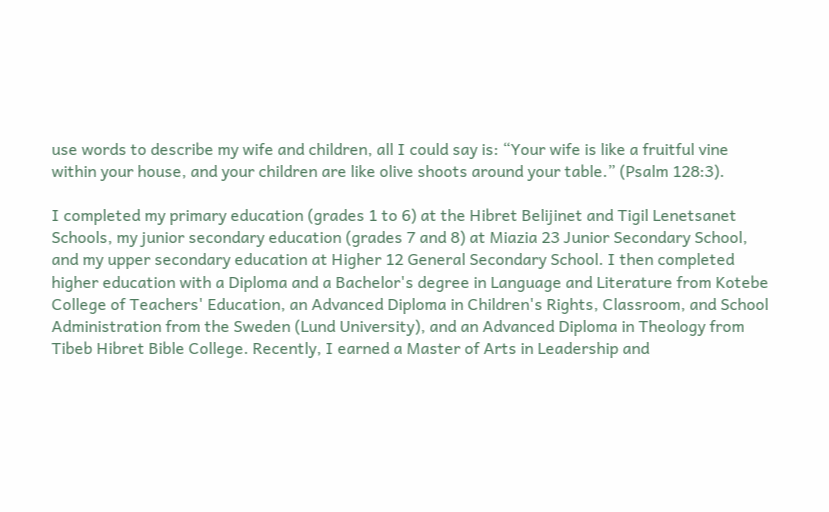use words to describe my wife and children, all I could say is: “Your wife is like a fruitful vine within your house, and your children are like olive shoots around your table.” (Psalm 128:3).

I completed my primary education (grades 1 to 6) at the Hibret Belijinet and Tigil Lenetsanet Schools, my junior secondary education (grades 7 and 8) at Miazia 23 Junior Secondary School, and my upper secondary education at Higher 12 General Secondary School. I then completed higher education with a Diploma and a Bachelor's degree in Language and Literature from Kotebe College of Teachers' Education, an Advanced Diploma in Children's Rights, Classroom, and School Administration from the Sweden (Lund University), and an Advanced Diploma in Theology from Tibeb Hibret Bible College. Recently, I earned a Master of Arts in Leadership and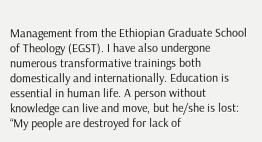Management from the Ethiopian Graduate School of Theology (EGST). I have also undergone numerous transformative trainings both domestically and internationally. Education is essential in human life. A person without knowledge can live and move, but he/she is lost: “My people are destroyed for lack of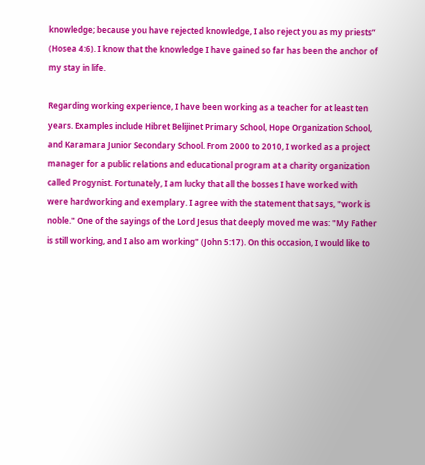knowledge; because you have rejected knowledge, I also reject you as my priests” (Hosea 4:6). I know that the knowledge I have gained so far has been the anchor of my stay in life.

Regarding working experience, I have been working as a teacher for at least ten years. Examples include Hibret Belijinet Primary School, Hope Organization School, and Karamara Junior Secondary School. From 2000 to 2010, I worked as a project manager for a public relations and educational program at a charity organization called Progynist. Fortunately, I am lucky that all the bosses I have worked with were hardworking and exemplary. I agree with the statement that says, "work is noble." One of the sayings of the Lord Jesus that deeply moved me was: "My Father is still working, and I also am working" (John 5:17). On this occasion, I would like to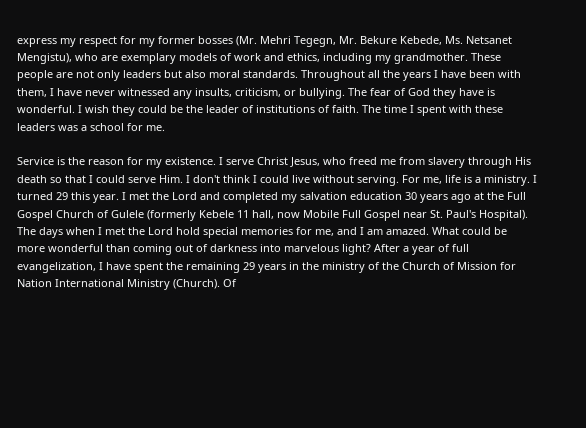express my respect for my former bosses (Mr. Mehri Tegegn, Mr. Bekure Kebede, Ms. Netsanet Mengistu), who are exemplary models of work and ethics, including my grandmother. These people are not only leaders but also moral standards. Throughout all the years I have been with them, I have never witnessed any insults, criticism, or bullying. The fear of God they have is wonderful. I wish they could be the leader of institutions of faith. The time I spent with these leaders was a school for me.

Service is the reason for my existence. I serve Christ Jesus, who freed me from slavery through His death so that I could serve Him. I don't think I could live without serving. For me, life is a ministry. I turned 29 this year. I met the Lord and completed my salvation education 30 years ago at the Full Gospel Church of Gulele (formerly Kebele 11 hall, now Mobile Full Gospel near St. Paul's Hospital). The days when I met the Lord hold special memories for me, and I am amazed. What could be more wonderful than coming out of darkness into marvelous light? After a year of full evangelization, I have spent the remaining 29 years in the ministry of the Church of Mission for Nation International Ministry (Church). Of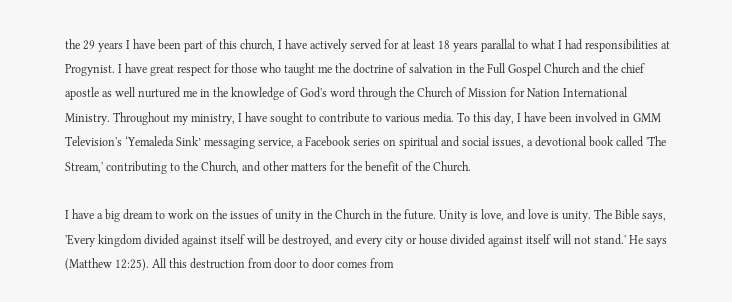the 29 years I have been part of this church, I have actively served for at least 18 years parallal to what I had responsibilities at Progynist. I have great respect for those who taught me the doctrine of salvation in the Full Gospel Church and the chief apostle as well nurtured me in the knowledge of God's word through the Church of Mission for Nation International Ministry. Throughout my ministry, I have sought to contribute to various media. To this day, I have been involved in GMM Television's ‘Yemaleda Sink’ messaging service, a Facebook series on spiritual and social issues, a devotional book called 'The Stream,' contributing to the Church, and other matters for the benefit of the Church.

I have a big dream to work on the issues of unity in the Church in the future. Unity is love, and love is unity. The Bible says, 'Every kingdom divided against itself will be destroyed, and every city or house divided against itself will not stand.' He says (Matthew 12:25). All this destruction from door to door comes from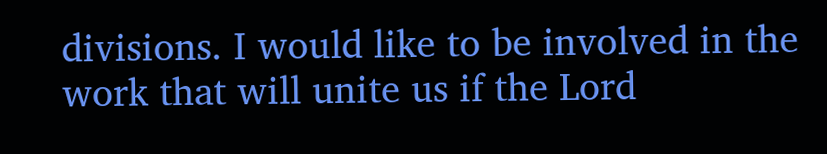divisions. I would like to be involved in the work that will unite us if the Lord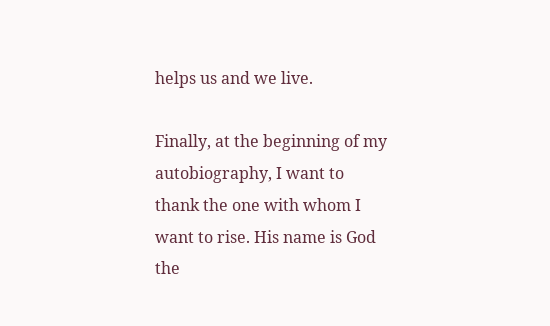helps us and we live.

Finally, at the beginning of my autobiography, I want to thank the one with whom I want to rise. His name is God the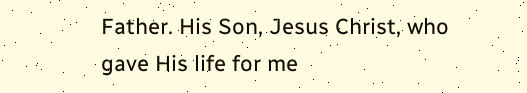Father. His Son, Jesus Christ, who gave His life for me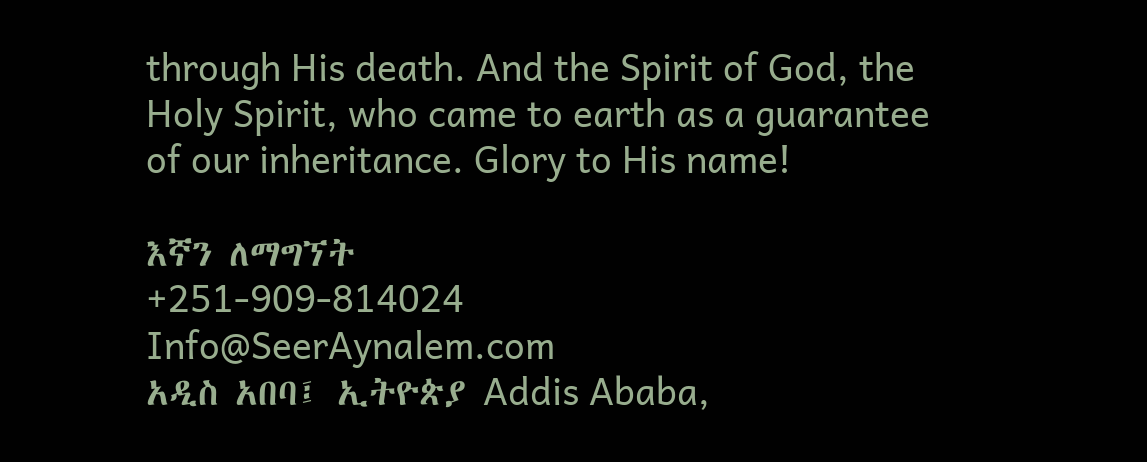through His death. And the Spirit of God, the Holy Spirit, who came to earth as a guarantee of our inheritance. Glory to His name!

እኛን ለማግኘት
+251-909-814024
Info@SeerAynalem.com
አዲስ አበባ፤ ኢትዮጵያ Addis Ababa,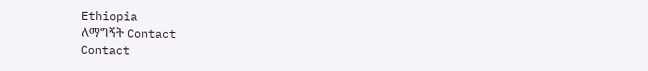Ethiopia
ለማግኝት Contact
Contact